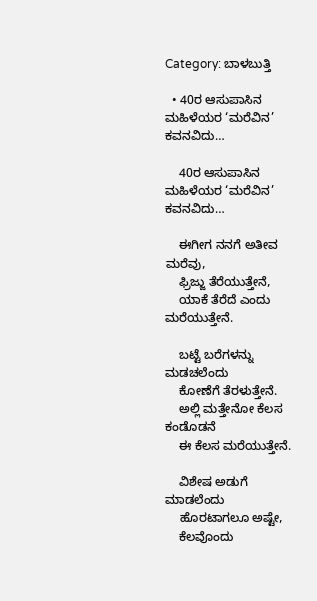Category: ಬಾಳಬುತ್ತಿ

  • 40ರ ಆಸುಪಾಸಿನ ಮಹಿಳೆಯರ ‘ಮರೆವಿನ’ ಕವನವಿದು…

    40ರ ಆಸುಪಾಸಿನ ಮಹಿಳೆಯರ ‘ಮರೆವಿನ’ ಕವನವಿದು…

    ಈಗೀಗ ನನಗೆ ಅತೀವ ಮರೆವು,
    ಫ್ರಿಜ್ಜು ತೆರೆಯುತ್ತೇನೆ,
    ಯಾಕೆ ತೆರೆದೆ ಎಂದು ಮರೆಯುತ್ತೇನೆ.

    ಬಟ್ಟೆ ಬರೆಗಳನ್ನು ಮಡಚಲೆಂದು
    ಕೋಣೆಗೆ ತೆರಳುತ್ತೇನೆ.
    ಅಲ್ಲಿ ಮತ್ತೇನೋ ಕೆಲಸ ಕಂಡೊಡನೆ
    ಈ ಕೆಲಸ ಮರೆಯುತ್ತೇನೆ.

    ವಿಶೇಷ ಅಡುಗೆ ಮಾಡಲೆಂದು
    ಹೊರಟಾಗಲೂ ಅಷ್ಟೇ,
    ಕೆಲವೊಂದು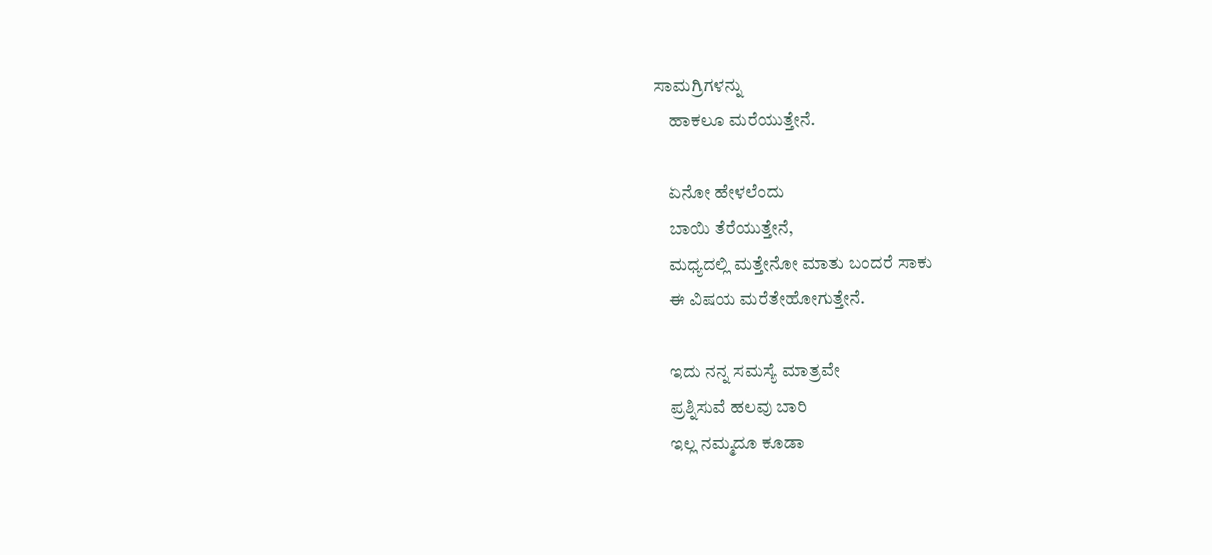ಸಾಮಗ್ರಿಗಳನ್ನು
    ಹಾಕಲೂ ಮರೆಯುತ್ತೇನೆ.

    ಏನೋ ಹೇಳಲೆಂದು
    ಬಾಯಿ ತೆರೆಯುತ್ತೇನೆ,
    ಮಧ್ಯದಲ್ಲಿ ಮತ್ತೇನೋ ಮಾತು ಬಂದರೆ ಸಾಕು
    ಈ ವಿಷಯ ಮರೆತೇಹೋಗುತ್ತೇನೆ.

    ಇದು ನನ್ನ ಸಮಸ್ಯೆ ಮಾತ್ರವೇ
    ಪ್ರಶ್ನಿಸುವೆ ಹಲವು ಬಾರಿ
    ಇಲ್ಲ ನಮ್ಮದೂ ಕೂಡಾ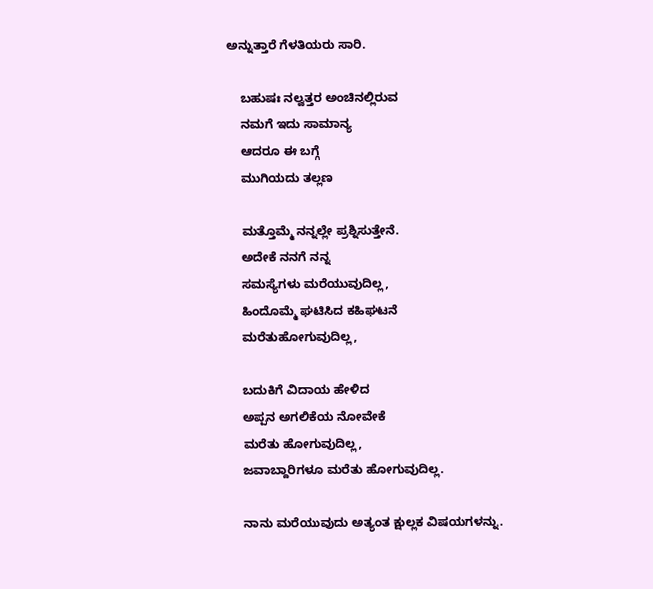ಅನ್ನುತ್ತಾರೆ ಗೆಳತಿಯರು ಸಾರಿ.

    ಬಹುಷಃ ನಲ್ವತ್ತರ ಅಂಚಿನಲ್ಲಿರುವ
    ನಮಗೆ ಇದು ಸಾಮಾನ್ಯ
    ಆದರೂ ಈ ಬಗ್ಗೆ
    ಮುಗಿಯದು ತಲ್ಲಣ

    ಮತ್ತೊಮ್ಮೆ ನನ್ನಲ್ಲೇ ಪ್ರಶ್ನಿಸುತ್ತೇನೆ.
    ಅದೇಕೆ ನನಗೆ ನನ್ನ
    ಸಮಸ್ಯೆಗಳು ಮರೆಯುವುದಿಲ್ಲ,
    ಹಿಂದೊಮ್ಮೆ ಘಟಿಸಿದ ಕಹಿಘಟನೆ
    ಮರೆತುಹೋಗುವುದಿಲ್ಲ,

    ಬದುಕಿಗೆ ವಿದಾಯ ಹೇಳಿದ
    ಅಪ್ಪನ ಅಗಲಿಕೆಯ ನೋವೇಕೆ
    ಮರೆತು ಹೋಗುವುದಿಲ್ಲ,
    ಜವಾಬ್ದಾರಿಗಳೂ ಮರೆತು ಹೋಗುವುದಿಲ್ಲ.

    ನಾನು ಮರೆಯುವುದು ಅತ್ಯಂತ ಕ್ಷುಲ್ಲಕ ವಿಷಯಗಳನ್ನು.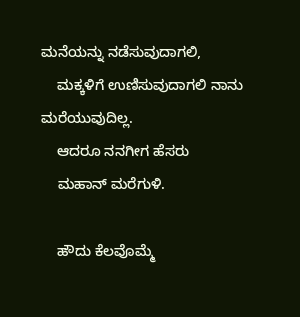ಮನೆಯನ್ನು ನಡೆಸುವುದಾಗಲಿ,
    ಮಕ್ಕಳಿಗೆ ಉಣಿಸುವುದಾಗಲಿ ನಾನು ಮರೆಯುವುದಿಲ್ಲ.
    ಆದರೂ ನನಗೀಗ ಹೆಸರು
    ಮಹಾನ್ ಮರೆಗುಳಿ.

    ಹೌದು ಕೆಲವೊಮ್ಮೆ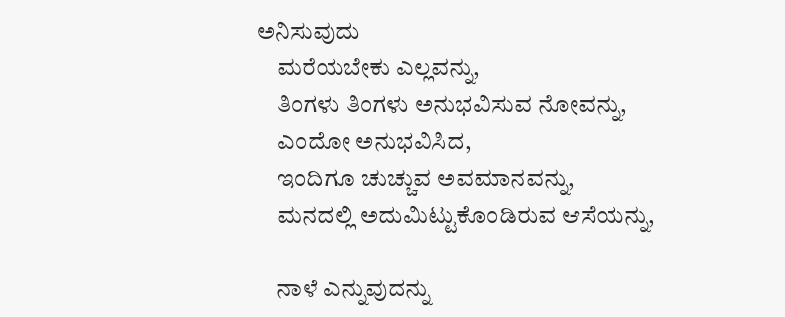ಅನಿಸುವುದು
    ಮರೆಯಬೇಕು ಎಲ್ಲವನ್ನು,
    ತಿಂಗಳು ತಿಂಗಳು ಅನುಭವಿಸುವ ನೋವನ್ನು,
    ಎಂದೋ ಅನುಭವಿಸಿದ,
    ಇಂದಿಗೂ ಚುಚ್ಚುವ ಅವಮಾನವನ್ನು,
    ಮನದಲ್ಲಿ ಅದುಮಿಟ್ಟುಕೊಂಡಿರುವ ಆಸೆಯನ್ನು,

    ನಾಳೆ ಎನ್ನುವುದನ್ನು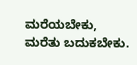ಮರೆಯಬೇಕು, ಮರೆತು ಬದುಕಬೇಕು.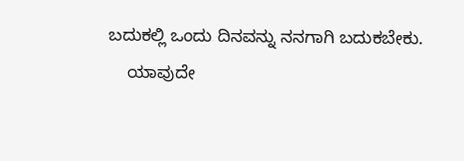ಬದುಕಲ್ಲಿ ಒಂದು ದಿನವನ್ನು ನನಗಾಗಿ ಬದುಕಬೇಕು.
    ಯಾವುದೇ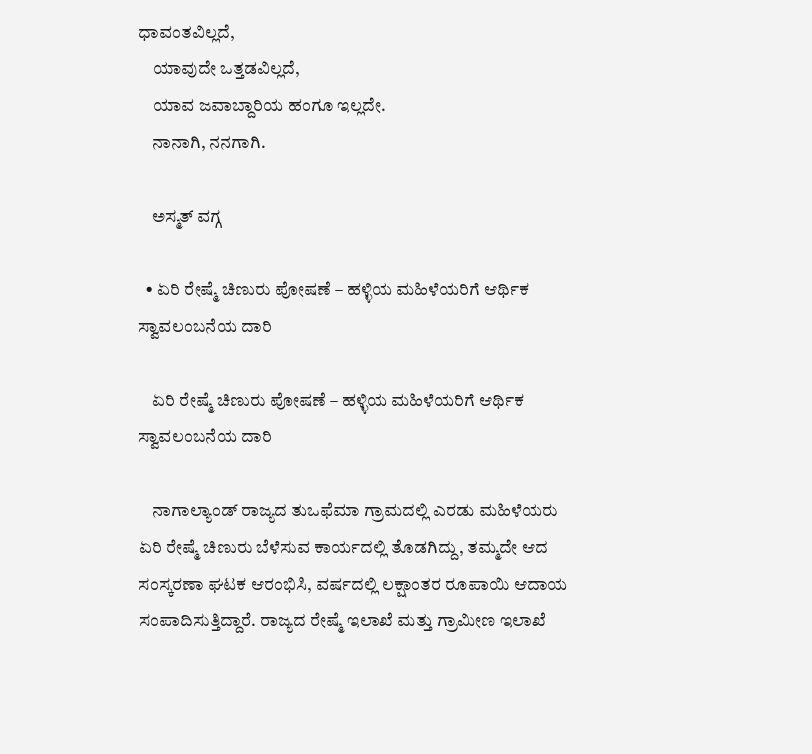ಧಾವಂತವಿಲ್ಲದೆ,
    ಯಾವುದೇ ಒತ್ತಡವಿಲ್ಲದೆ,
    ಯಾವ ಜವಾಬ್ದಾರಿಯ ಹಂಗೂ ಇಲ್ಲದೇ.
    ನಾನಾಗಿ, ನನಗಾಗಿ.

    ಅಸ್ಮತ್ ವಗ್ಗ

  • ಏರಿ ರೇಷ್ಮೆ ಚಿಣುರು ಪೋಷಣೆ – ಹಳ್ಳಿಯ ಮಹಿಳೆಯರಿಗೆ ಆರ್ಥಿಕ ಸ್ವಾವಲಂಬನೆಯ ದಾರಿ

    ಏರಿ ರೇಷ್ಮೆ ಚಿಣುರು ಪೋಷಣೆ – ಹಳ್ಳಿಯ ಮಹಿಳೆಯರಿಗೆ ಆರ್ಥಿಕ ಸ್ವಾವಲಂಬನೆಯ ದಾರಿ

    ನಾಗಾಲ್ಯಾಂಡ್ ರಾಜ್ಯದ ತುಒಫೆಮಾ ಗ್ರಾಮದಲ್ಲಿ ಎರಡು ಮಹಿಳೆಯರು ಏರಿ ರೇಷ್ಮೆ ಚಿಣುರು ಬೆಳೆಸುವ ಕಾರ್ಯದಲ್ಲಿ ತೊಡಗಿದ್ದು, ತಮ್ಮದೇ ಆದ ಸಂಸ್ಕರಣಾ ಘಟಕ ಆರಂಭಿಸಿ, ವರ್ಷದಲ್ಲಿ ಲಕ್ಷಾಂತರ ರೂಪಾಯಿ ಆದಾಯ ಸಂಪಾದಿಸುತ್ತಿದ್ದಾರೆ. ರಾಜ್ಯದ ರೇಷ್ಮೆ ಇಲಾಖೆ ಮತ್ತು ಗ್ರಾಮೀಣ ಇಲಾಖೆ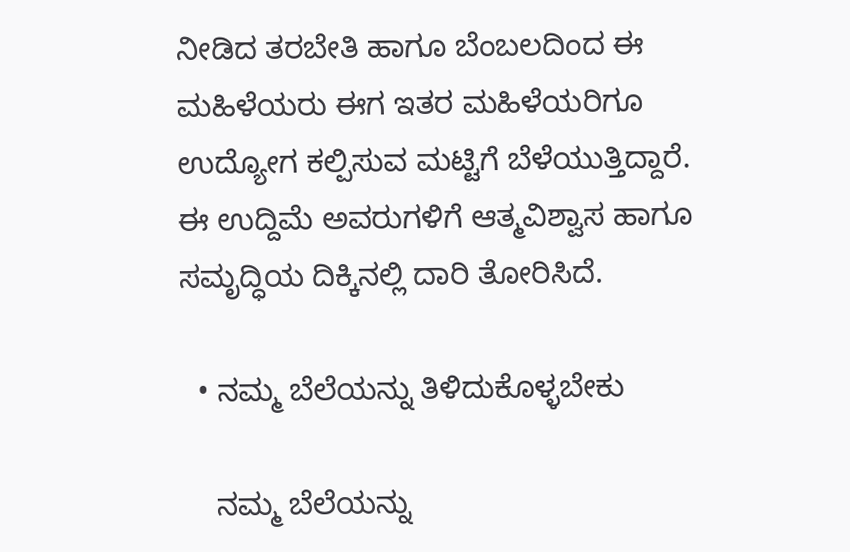ನೀಡಿದ ತರಬೇತಿ ಹಾಗೂ ಬೆಂಬಲದಿಂದ ಈ ಮಹಿಳೆಯರು ಈಗ ಇತರ ಮಹಿಳೆಯರಿಗೂ ಉದ್ಯೋಗ ಕಲ್ಪಿಸುವ ಮಟ್ಟಿಗೆ ಬೆಳೆಯುತ್ತಿದ್ದಾರೆ. ಈ ಉದ್ದಿಮೆ ಅವರುಗಳಿಗೆ ಆತ್ಮವಿಶ್ವಾಸ ಹಾಗೂ ಸಮೃದ್ಧಿಯ ದಿಕ್ಕಿನಲ್ಲಿ ದಾರಿ ತೋರಿಸಿದೆ.

  • ನಮ್ಮ ಬೆಲೆಯನ್ನು ತಿಳಿದುಕೊಳ್ಳಬೇಕು

    ನಮ್ಮ ಬೆಲೆಯನ್ನು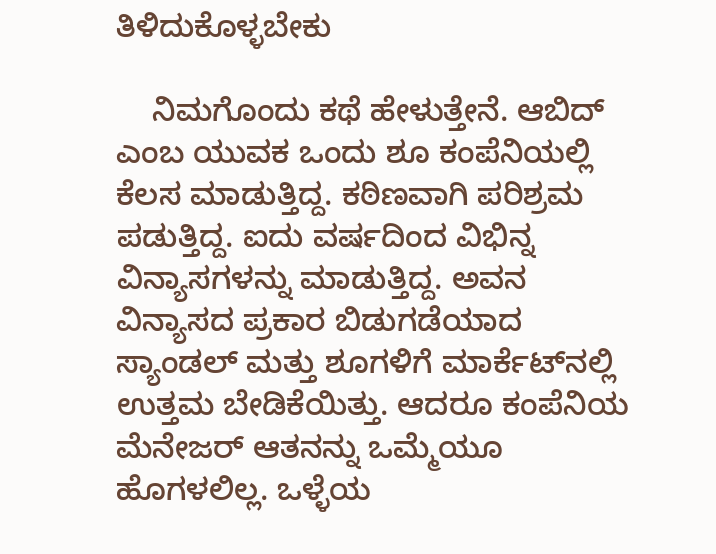ತಿಳಿದುಕೊಳ್ಳಬೇಕು

    ನಿಮಗೊಂದು ಕಥೆ ಹೇಳುತ್ತೇನೆ. ಆಬಿದ್ ಎಂಬ ಯುವಕ ಒಂದು ಶೂ ಕಂಪೆನಿಯಲ್ಲಿ ಕೆಲಸ ಮಾಡುತ್ತಿದ್ದ. ಕಠಿಣವಾಗಿ ಪರಿಶ್ರಮ ಪಡುತ್ತಿದ್ದ. ಐದು ವರ್ಷದಿಂದ ವಿಭಿನ್ನ ವಿನ್ಯಾಸಗಳನ್ನು ಮಾಡುತ್ತಿದ್ದ. ಅವನ ವಿನ್ಯಾಸದ ಪ್ರಕಾರ ಬಿಡುಗಡೆಯಾದ ಸ್ಯಾಂಡಲ್ ಮತ್ತು ಶೂಗಳಿಗೆ ಮಾರ್ಕೆಟ್‌ನಲ್ಲಿ ಉತ್ತಮ ಬೇಡಿಕೆಯಿತ್ತು. ಆದರೂ ಕಂಪೆನಿಯ ಮೆನೇಜರ್ ಆತನನ್ನು ಒಮ್ಮೆಯೂ ಹೊಗಳಲಿಲ್ಲ. ಒಳ್ಳೆಯ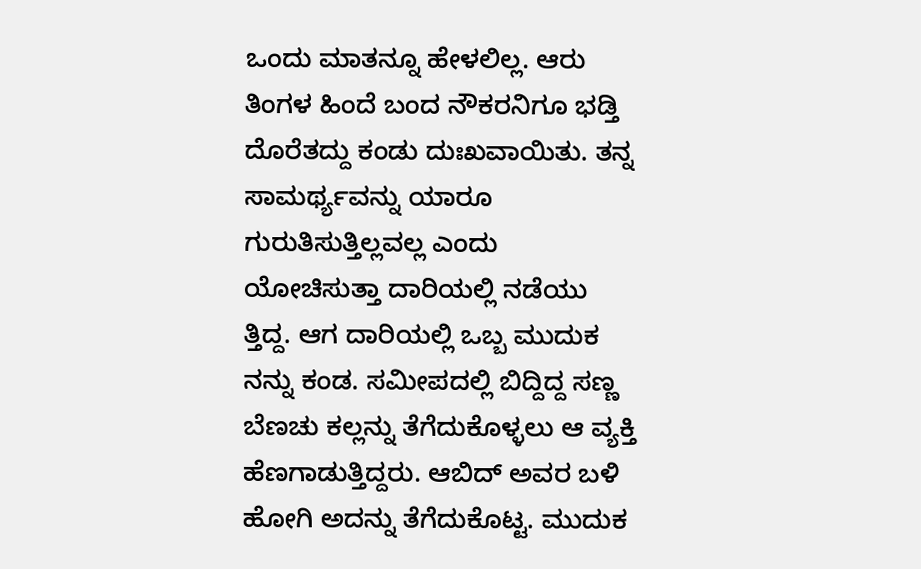ಒಂದು ಮಾತನ್ನೂ ಹೇಳಲಿಲ್ಲ. ಆರು ತಿಂಗಳ ಹಿಂದೆ ಬಂದ ನೌಕರನಿಗೂ ಭಡ್ತಿ ದೊರೆತದ್ದು ಕಂಡು ದುಃಖವಾಯಿತು. ತನ್ನ ಸಾಮರ್ಥ್ಯವನ್ನು ಯಾರೂ ಗುರುತಿಸುತ್ತಿಲ್ಲವಲ್ಲ ಎಂದು ಯೋಚಿಸುತ್ತಾ ದಾರಿಯಲ್ಲಿ ನಡೆಯು ತ್ತಿದ್ದ. ಆಗ ದಾರಿಯಲ್ಲಿ ಒಬ್ಬ ಮುದುಕ ನನ್ನು ಕಂಡ. ಸಮೀಪದಲ್ಲಿ ಬಿದ್ದಿದ್ದ ಸಣ್ಣ ಬೆಣಚು ಕಲ್ಲನ್ನು ತೆಗೆದುಕೊಳ್ಳಲು ಆ ವ್ಯಕ್ತಿ ಹೆಣಗಾಡುತ್ತಿದ್ದರು. ಆಬಿದ್ ಅವರ ಬಳಿ ಹೋಗಿ ಅದನ್ನು ತೆಗೆದುಕೊಟ್ಟ. ಮುದುಕ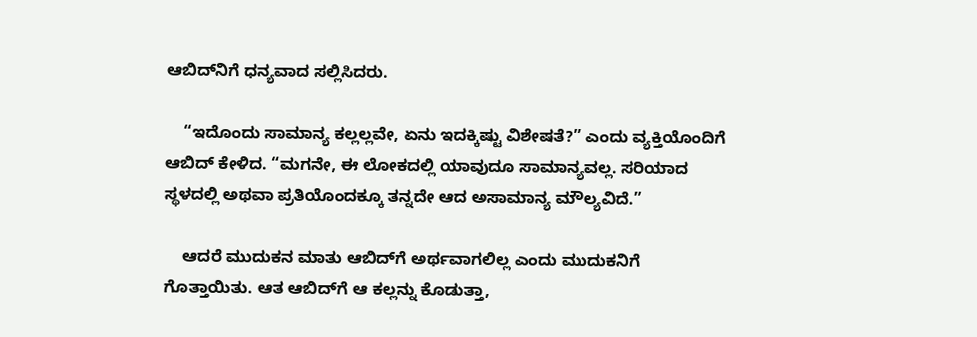ಆಬಿದ್‌ನಿಗೆ ಧನ್ಯವಾದ ಸಲ್ಲಿಸಿದರು.

    “ಇದೊಂದು ಸಾಮಾನ್ಯ ಕಲ್ಲಲ್ಲವೇ, ಏನು ಇದಕ್ಕಿಷ್ಟು ವಿಶೇಷತೆ?” ಎಂದು ವ್ಯಕ್ತಿಯೊಂದಿಗೆ ಆಬಿದ್ ಕೇಳಿದ. “ಮಗನೇ, ಈ ಲೋಕದಲ್ಲಿ ಯಾವುದೂ ಸಾಮಾನ್ಯವಲ್ಲ. ಸರಿಯಾದ ಸ್ಥಳದಲ್ಲಿ ಅಥವಾ ಪ್ರತಿಯೊಂದಕ್ಕೂ ತನ್ನದೇ ಆದ ಅಸಾಮಾನ್ಯ ಮೌಲ್ಯವಿದೆ.”

    ಆದರೆ ಮುದುಕನ ಮಾತು ಆಬಿದ್‌ಗೆ ಅರ್ಥವಾಗಲಿಲ್ಲ ಎಂದು ಮುದುಕನಿಗೆ ಗೊತ್ತಾಯಿತು. ಆತ ಆಬಿದ್‌ಗೆ ಆ ಕಲ್ಲನ್ನು ಕೊಡುತ್ತಾ,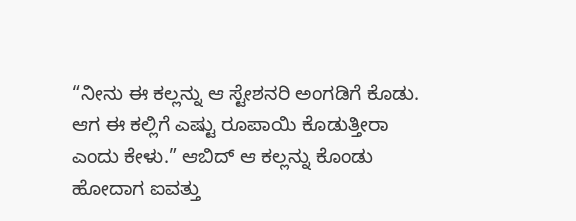“ನೀನು ಈ ಕಲ್ಲನ್ನು ಆ ಸ್ಟೇಶನರಿ ಅಂಗಡಿಗೆ ಕೊಡು. ಆಗ ಈ ಕಲ್ಲಿಗೆ ಎಷ್ಟು ರೂಪಾಯಿ ಕೊಡುತ್ತೀರಾ ಎಂದು ಕೇಳು.” ಆಬಿದ್ ಆ ಕಲ್ಲನ್ನು ಕೊಂಡು ಹೋದಾಗ ಐವತ್ತು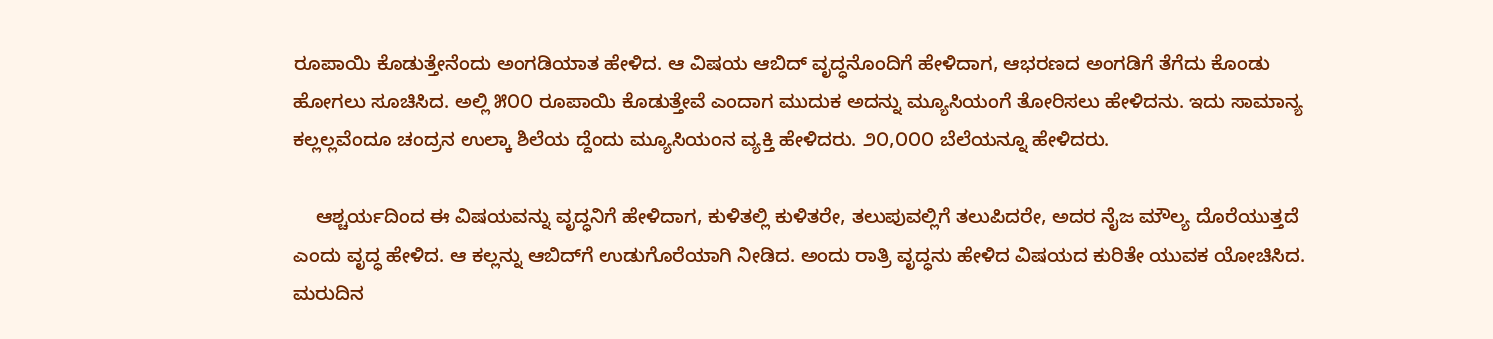ರೂಪಾಯಿ ಕೊಡುತ್ತೇನೆಂದು ಅಂಗಡಿಯಾತ ಹೇಳಿದ. ಆ ವಿಷಯ ಆಬಿದ್ ವೃದ್ಧನೊಂದಿಗೆ ಹೇಳಿದಾಗ, ಆಭರಣದ ಅಂಗಡಿಗೆ ತೆಗೆದು ಕೊಂಡು ಹೋಗಲು ಸೂಚಿಸಿದ. ಅಲ್ಲಿ ೫೦೦ ರೂಪಾಯಿ ಕೊಡುತ್ತೇವೆ ಎಂದಾಗ ಮುದುಕ ಅದನ್ನು ಮ್ಯೂಸಿಯಂಗೆ ತೋರಿಸಲು ಹೇಳಿದನು. ಇದು ಸಾಮಾನ್ಯ ಕಲ್ಲಲ್ಲವೆಂದೂ ಚಂದ್ರನ ಉಲ್ಕಾ ಶಿಲೆಯ ದ್ದೆಂದು ಮ್ಯೂಸಿಯಂನ ವ್ಯಕ್ತಿ ಹೇಳಿದರು. ೨೦,೦೦೦ ಬೆಲೆಯನ್ನೂ ಹೇಳಿದರು.

    ಆಶ್ಚರ್ಯದಿಂದ ಈ ವಿಷಯವನ್ನು ವೃದ್ಧನಿಗೆ ಹೇಳಿದಾಗ, ಕುಳಿತಲ್ಲಿ ಕುಳಿತರೇ, ತಲುಪುವಲ್ಲಿಗೆ ತಲುಪಿದರೇ, ಅದರ ನೈಜ ಮೌಲ್ಯ ದೊರೆಯುತ್ತದೆ ಎಂದು ವೃದ್ಧ ಹೇಳಿದ. ಆ ಕಲ್ಲನ್ನು ಆಬಿದ್‌ಗೆ ಉಡುಗೊರೆಯಾಗಿ ನೀಡಿದ. ಅಂದು ರಾತ್ರಿ ವೃದ್ಧನು ಹೇಳಿದ ವಿಷಯದ ಕುರಿತೇ ಯುವಕ ಯೋಚಿಸಿದ. ಮರುದಿನ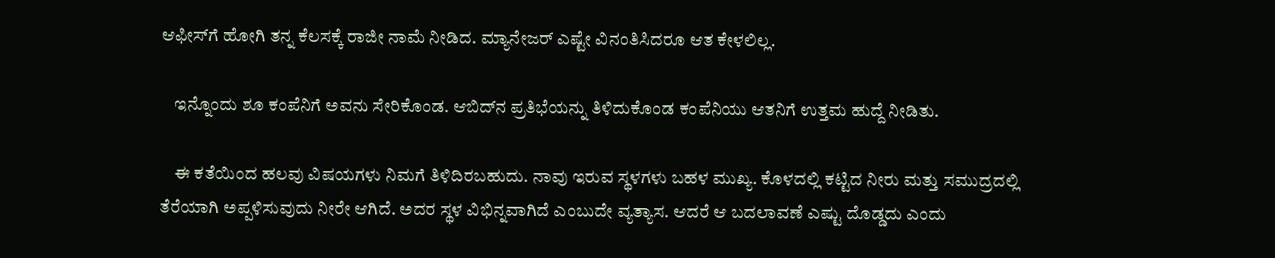ಆಫೀಸ್‌ಗೆ ಹೋಗಿ ತನ್ನ ಕೆಲಸಕ್ಕೆ ರಾಜೀ ನಾಮೆ ನೀಡಿದ. ಮ್ಯಾನೇಜರ್ ಎಷ್ಟೇ ವಿನಂತಿಸಿದರೂ ಆತ ಕೇಳಲಿಲ್ಲ.

    ಇನ್ನೊಂದು ಶೂ ಕಂಪೆನಿಗೆ ಅವನು ಸೇರಿಕೊಂಡ. ಆಬಿದ್‌ನ ಪ್ರತಿಭೆಯನ್ನು ತಿಳಿದುಕೊಂಡ ಕಂಪೆನಿಯು ಆತನಿಗೆ ಉತ್ತಮ ಹುದ್ದೆ ನೀಡಿತು.

    ಈ ಕತೆಯಿಂದ ಹಲವು ವಿಷಯಗಳು ನಿಮಗೆ ತಿಳಿದಿರಬಹುದು. ನಾವು ಇರುವ ಸ್ಥಳಗಳು ಬಹಳ ಮುಖ್ಯ. ಕೊಳದಲ್ಲಿ ಕಟ್ಟಿದ ನೀರು ಮತ್ತು ಸಮುದ್ರದಲ್ಲಿ ತೆರೆಯಾಗಿ ಅಪ್ಪಳಿಸುವುದು ನೀರೇ ಆಗಿದೆ. ಅದರ ಸ್ಥಳ ವಿಭಿನ್ನವಾಗಿದೆ ಎಂಬುದೇ ವ್ಯತ್ಯಾಸ. ಆದರೆ ಆ ಬದಲಾವಣೆ ಎಷ್ಟು ದೊಡ್ಡದು ಎಂದು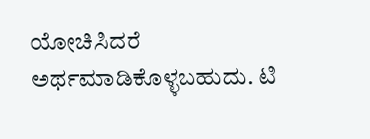ಯೋಚಿಸಿದರೆ ಅರ್ಥಮಾಡಿಕೊಳ್ಳಬಹುದು. ಟಿ